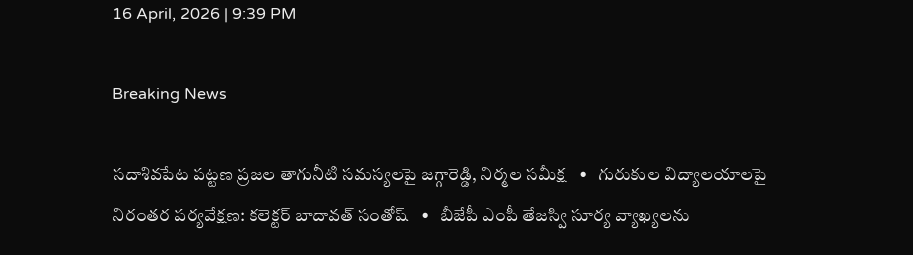16 April, 2026 | 9:39 PM

Breaking News

సదాశివపేట పట్టణ ప్రజల తాగునీటి సమస్యలపై జగ్గారెడ్డి, నిర్మల సమీక్ష   •   గురుకుల విద్యాలయాలపై నిరంతర పర్యవేక్షణ: కలెక్టర్ బాదావత్ సంతోష్   •   బీజేపీ ఎంపీ తేజస్వి సూర్య వ్యాఖ్యలను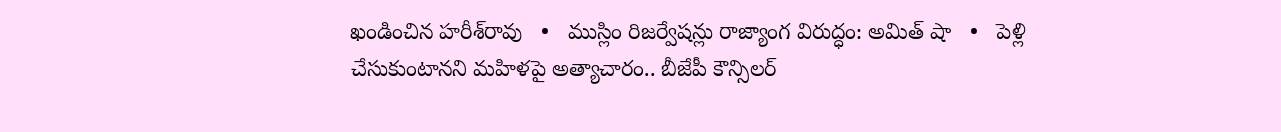ఖండించిన హరీశ్‌రావు   •   ముస్లిం రిజర్వేషన్లు రాజ్యాంగ విరుద్ధం: అమిత్ షా   •   పెళ్లి చేసుకుంటానని మహిళపై అత్యాచారం.. బీజేపీ కౌన్సిలర్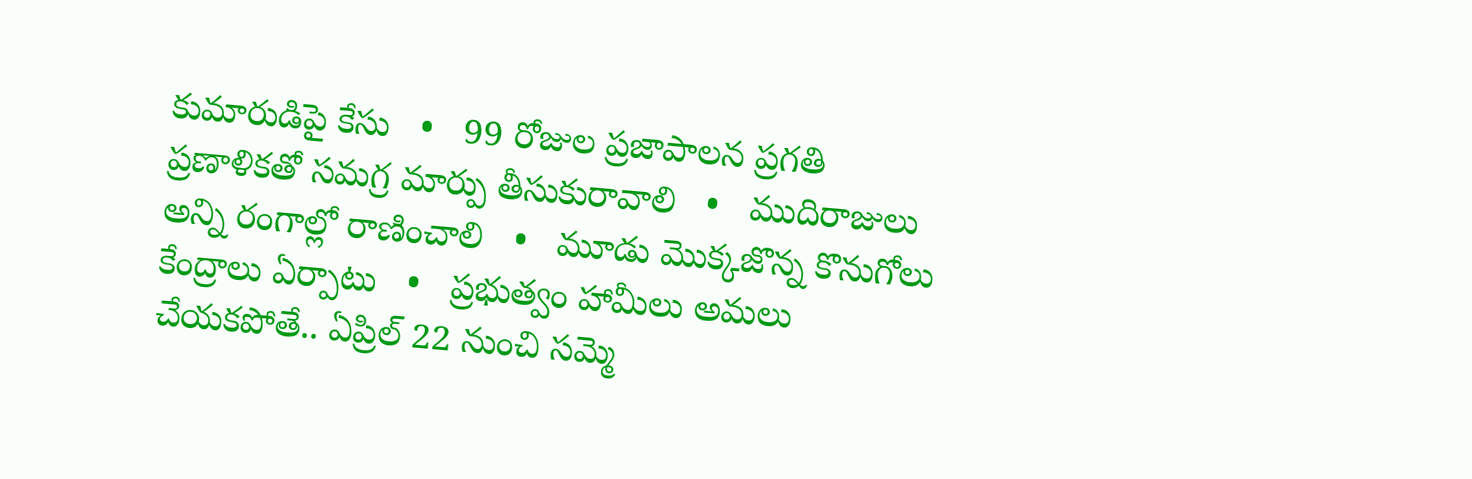కుమారుడిపై కేసు   •   99 రోజుల ప్రజాపాలన ప్రగతి ప్రణాళికతో సమగ్ర మార్పు తీసుకురావాలి   •   ముదిరాజులు అన్ని రంగాల్లో రాణించాలి   •   మూడు మొక్కజొన్న కొనుగోలు కేంద్రాలు ఏర్పాటు   •   ప్రభుత్వం హామీలు అమలు చేయకపోతే.. ఏప్రిల్ 22 నుంచి సమ్మె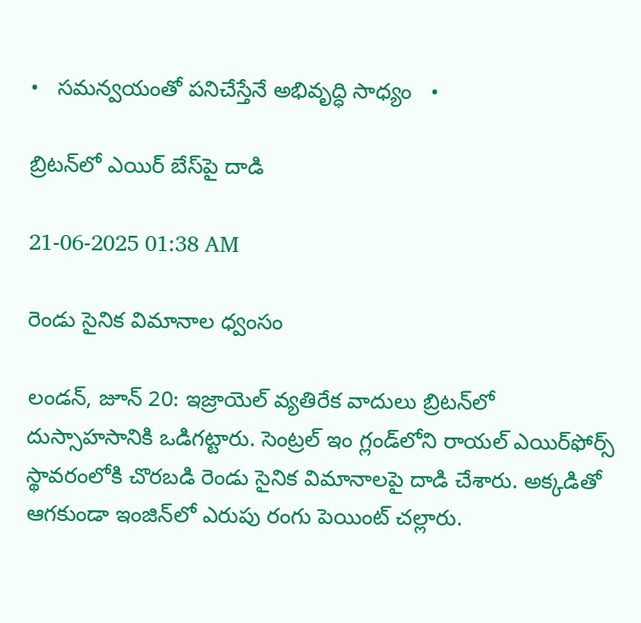•   సమన్వయంతో పనిచేస్తేనే అభివృద్ధి సాధ్యం   •

బ్రిటన్‌లో ఎయిర్ బేస్‌పై దాడి

21-06-2025 01:38 AM

రెండు సైనిక విమానాల ధ్వంసం

లండన్, జూన్ 20: ఇజ్రాయెల్ వ్యతిరేక వాదులు బ్రిటన్‌లో దుస్సాహసానికి ఒడిగట్టారు. సెంట్రల్ ఇం గ్లండ్‌లోని రాయల్ ఎయిర్‌ఫోర్స్ స్థావరంలోకి చొరబడి రెండు సైనిక విమానాలపై దాడి చేశారు. అక్కడితో ఆగకుండా ఇంజిన్‌లో ఎరుపు రంగు పెయింట్ చల్లారు.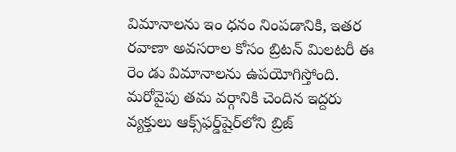విమానాలను ఇం ధనం నింపడానికి, ఇతర రవాణా అవసరాల కోసం బ్రిటన్ మిలటరీ ఈ రెం డు విమానాలను ఉపయోగిస్తోంది. మరోవైపు తమ వర్గానికి చెందిన ఇద్దరు వ్యక్తులు ఆక్స్‌ఫర్డ్‌షైర్‌లోని బ్రిజ్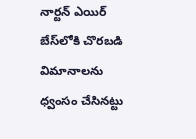నార్టన్ ఎయిర్ బేస్‌లోకి చొరబడి విమానాలను ధ్వంసం చేసినట్టు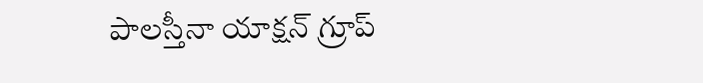పాలస్తీనా యాక్షన్ గ్రూప్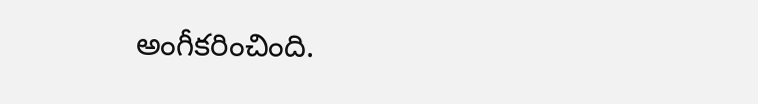అంగీకరించింది.